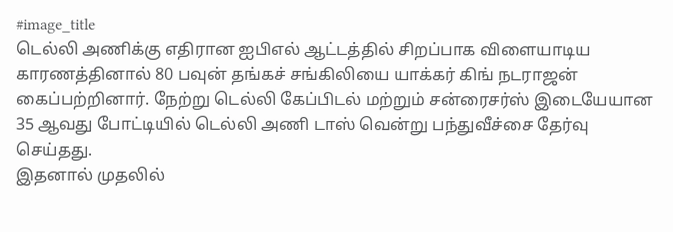#image_title
டெல்லி அணிக்கு எதிரான ஐபிஎல் ஆட்டத்தில் சிறப்பாக விளையாடிய காரணத்தினால் 80 பவுன் தங்கச் சங்கிலியை யாக்கர் கிங் நடராஜன் கைப்பற்றினார். நேற்று டெல்லி கேப்பிடல் மற்றும் சன்ரைசர்ஸ் இடையேயான 35 ஆவது போட்டியில் டெல்லி அணி டாஸ் வென்று பந்துவீச்சை தேர்வு செய்தது.
இதனால் முதலில்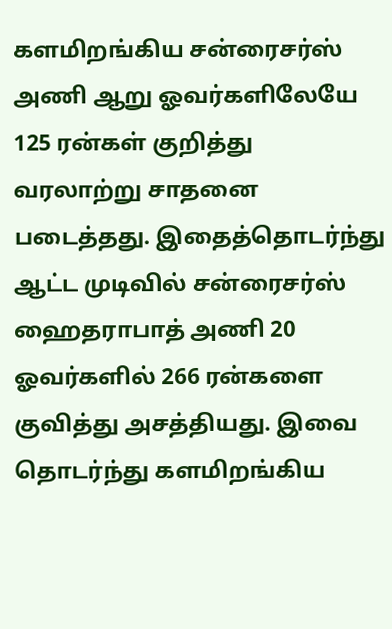களமிறங்கிய சன்ரைசர்ஸ் அணி ஆறு ஓவர்களிலேயே 125 ரன்கள் குறித்து வரலாற்று சாதனை படைத்தது. இதைத்தொடர்ந்து ஆட்ட முடிவில் சன்ரைசர்ஸ் ஹைதராபாத் அணி 20 ஓவர்களில் 266 ரன்களை குவித்து அசத்தியது. இவை தொடர்ந்து களமிறங்கிய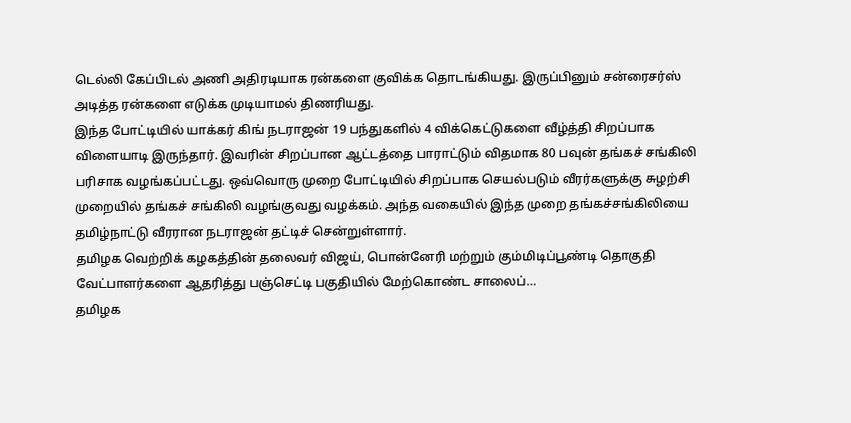டெல்லி கேப்பிடல் அணி அதிரடியாக ரன்களை குவிக்க தொடங்கியது. இருப்பினும் சன்ரைசர்ஸ் அடித்த ரன்களை எடுக்க முடியாமல் திணரியது.
இந்த போட்டியில் யாக்கர் கிங் நடராஜன் 19 பந்துகளில் 4 விக்கெட்டுகளை வீழ்த்தி சிறப்பாக விளையாடி இருந்தார். இவரின் சிறப்பான ஆட்டத்தை பாராட்டும் விதமாக 80 பவுன் தங்கச் சங்கிலி பரிசாக வழங்கப்பட்டது. ஒவ்வொரு முறை போட்டியில் சிறப்பாக செயல்படும் வீரர்களுக்கு சுழற்சி முறையில் தங்கச் சங்கிலி வழங்குவது வழக்கம். அந்த வகையில் இந்த முறை தங்கச்சங்கிலியை தமிழ்நாட்டு வீரரான நடராஜன் தட்டிச் சென்றுள்ளார்.
தமிழக வெற்றிக் கழகத்தின் தலைவர் விஜய், பொன்னேரி மற்றும் கும்மிடிப்பூண்டி தொகுதி வேட்பாளர்களை ஆதரித்து பஞ்செட்டி பகுதியில் மேற்கொண்ட சாலைப்…
தமிழக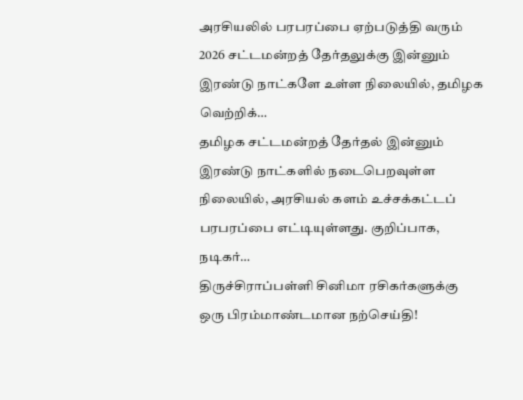அரசியலில் பரபரப்பை ஏற்படுத்தி வரும் 2026 சட்டமன்றத் தேர்தலுக்கு இன்னும் இரண்டு நாட்களே உள்ள நிலையில், தமிழக வெற்றிக்…
தமிழக சட்டமன்றத் தேர்தல் இன்னும் இரண்டு நாட்களில் நடைபெறவுள்ள நிலையில், அரசியல் களம் உச்சக்கட்டப் பரபரப்பை எட்டியுள்ளது. குறிப்பாக, நடிகர்…
திருச்சிராப்பள்ளி சினிமா ரசிகர்களுக்கு ஒரு பிரம்மாண்டமான நற்செய்தி!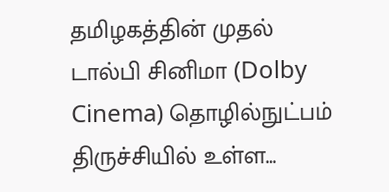தமிழகத்தின் முதல் டால்பி சினிமா (Dolby Cinema) தொழில்நுட்பம் திருச்சியில் உள்ள…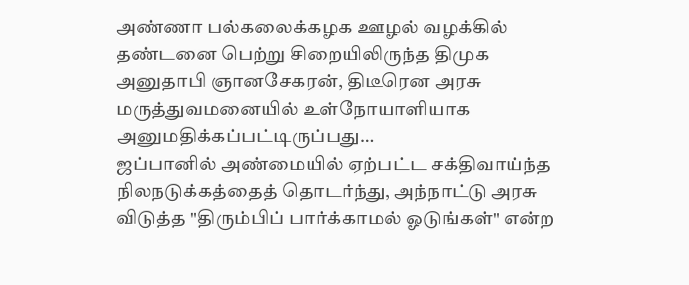அண்ணா பல்கலைக்கழக ஊழல் வழக்கில் தண்டனை பெற்று சிறையிலிருந்த திமுக அனுதாபி ஞானசேகரன், திடீரென அரசு மருத்துவமனையில் உள்நோயாளியாக அனுமதிக்கப்பட்டிருப்பது…
ஜப்பானில் அண்மையில் ஏற்பட்ட சக்திவாய்ந்த நிலநடுக்கத்தைத் தொடர்ந்து, அந்நாட்டு அரசு விடுத்த "திரும்பிப் பார்க்காமல் ஓடுங்கள்" என்ற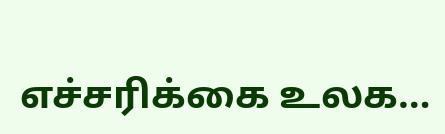எச்சரிக்கை உலக…